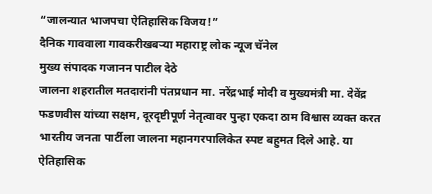“जालन्यात भाजपचा ऐतिहासिक विजय!”
दैनिक गाववाला गावकरीखबऱ्या महाराष्ट्र लोक न्यूज चॅनेल
मुख्य संपादक गजानन पाटील देठे
जालना शहरातील मतदारांनी पंतप्रधान मा. नरेंद्रभाई मोदी व मुख्यमंत्री मा. देवेंद्र फडणवीस यांच्या सक्षम, दूरदृष्टीपूर्ण नेतृत्वावर पुन्हा एकदा ठाम विश्वास व्यक्त करत भारतीय जनता पार्टीला जालना महानगरपालिकेत स्पष्ट बहुमत दिले आहे. या ऐतिहासिक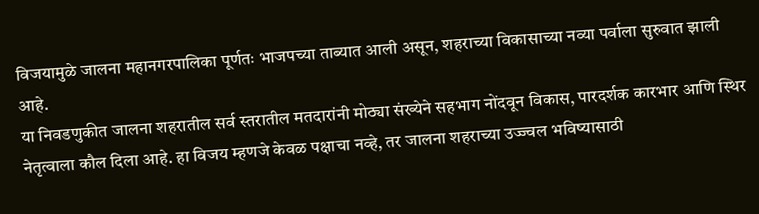विजयामुळे जालना महानगरपालिका पूर्णतः भाजपच्या ताब्यात आली असून, शहराच्या विकासाच्या नव्या पर्वाला सुरुवात झाली आहे.
या निवडणुकीत जालना शहरातील सर्व स्तरातील मतदारांनी मोठ्या संख्येने सहभाग नोंदवून विकास, पारदर्शक कारभार आणि स्थिर नेतृत्वाला कौल दिला आहे. हा विजय म्हणजे केवळ पक्षाचा नव्हे, तर जालना शहराच्या उज्ज्वल भविष्यासाठी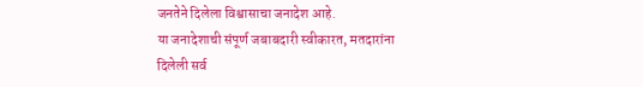जनतेने दिलेला विश्वासाचा जनादेश आहे.
या जनादेशाची संपूर्ण जबाबदारी स्वीकारत, मतदारांना दिलेली सर्व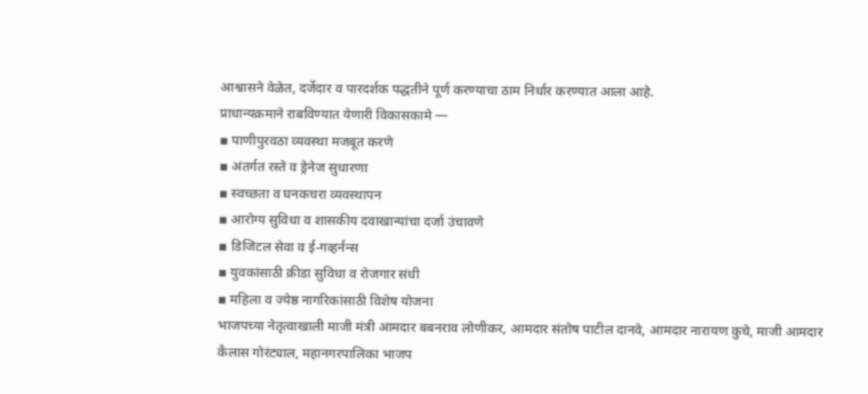आश्वासने वेळेत, दर्जेदार व पारदर्शक पद्धतीने पूर्ण करण्याचा ठाम निर्धार करण्यात आला आहे.
प्राधान्यक्रमाने राबविण्यात येणारी विकासकामे —
▪ पाणीपुरवठा व्यवस्था मजबूत करणे
▪ अंतर्गत रस्ते व ड्रेनेज सुधारणा
▪ स्वच्छता व घनकचरा व्यवस्थापन
▪ आरोग्य सुविधा व शासकीय दवाखान्यांचा दर्जा उंचावणे
▪ डिजिटल सेवा व ई-गव्हर्नन्स
▪ युवकांसाठी क्रीडा सुविधा व रोजगार संधी
▪ महिला व ज्येष्ठ नागरिकांसाठी विशेष योजना
भाजपच्या नेतृत्वाखाली माजी मंत्री आमदार बबनराव लोणीकर, आमदार संतोष पाटील दानवे, आमदार नारायण कुचे, माजी आमदार कैलास गोरंट्याल, महानगरपालिका भाजप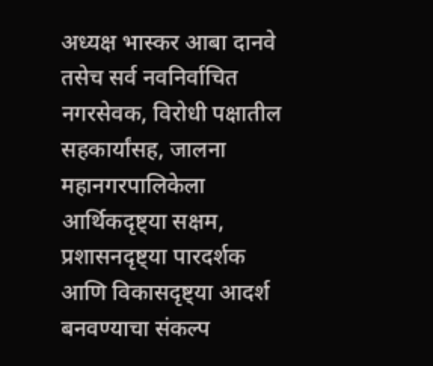अध्यक्ष भास्कर आबा दानवे तसेच सर्व नवनिर्वाचित नगरसेवक, विरोधी पक्षातील सहकार्यांसह, जालना महानगरपालिकेला आर्थिकदृष्ट्या सक्षम, प्रशासनदृष्ट्या पारदर्शक आणि विकासदृष्ट्या आदर्श बनवण्याचा संकल्प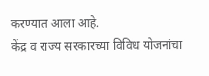करण्यात आला आहे.
केंद्र व राज्य सरकारच्या विविध योजनांचा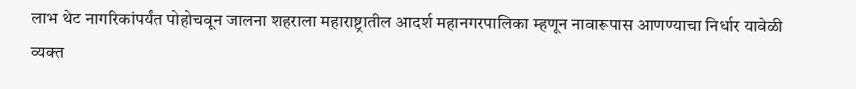लाभ थेट नागरिकांपर्यंत पोहोचवून जालना शहराला महाराष्ट्रातील आदर्श महानगरपालिका म्हणून नावारूपास आणण्याचा निर्धार यावेळी व्यक्त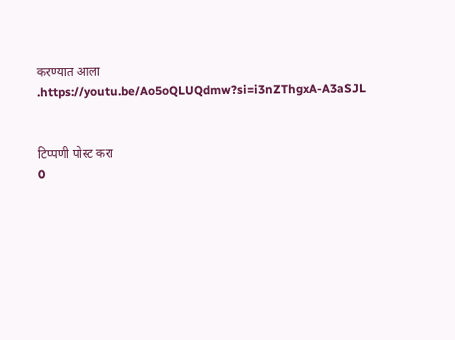करण्यात आला
.https://youtu.be/Ao5oQLUQdmw?si=i3nZThgxA-A3aSJL


टिप्पणी पोस्ट करा
0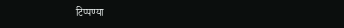टिप्पण्या